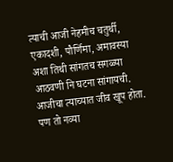त्याची आजी नेहमीच चतुर्थी, एकादशी, पौर्णिमा, अमावस्या अशा तिथी सांगतच सगळ्या आठवणी नि घटना सांगायची.
आजीचा त्याच्यात जीव खूप होता.
पण तो नव्या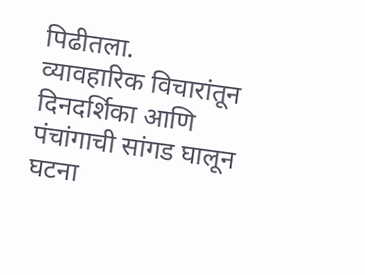पिढीतला.
व्यावहारिक विचारांतून दिनदर्शिका आणि पंचांगाची सांगड घालून घटना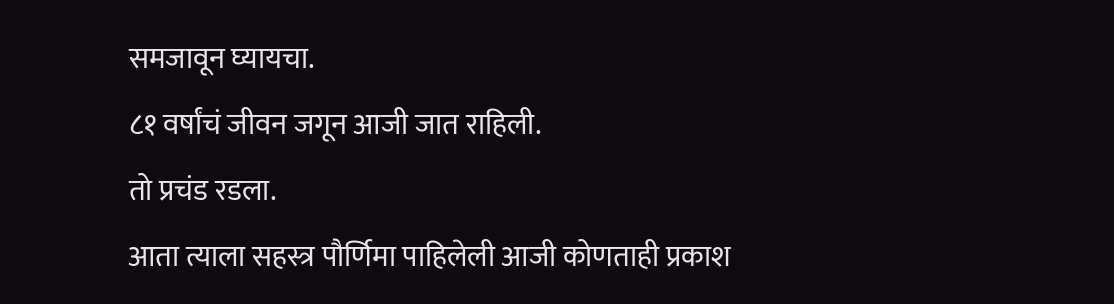समजावून घ्यायचा.
८१ वर्षांचं जीवन जगून आजी जात राहिली.
तो प्रचंड रडला.
आता त्याला सहस्त्र पौर्णिमा पाहिलेली आजी कोणताही प्रकाश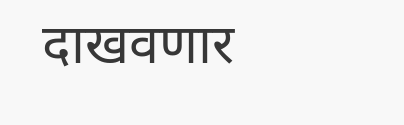दाखवणार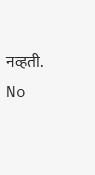नव्हती.
No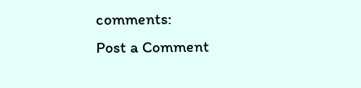comments:
Post a Comment